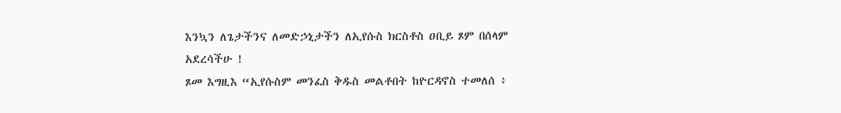እንኳን ለጌታችንና ለመድኃኒታችን ለኢየሱስ ክርስቶስ ዐቢይ ጾም በሰላም አደረሳችሁ !
ጾመ እግዚእ “ኢየሱስም መንፈስ ቅዱስ መልቶበት ከዮርዳኖስ ተመለሰ ፥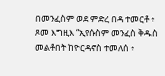በመንፈስም ወደ ምድረ በዳ ተመርቶ ፥
ጾመ እግዚእ “ኢየሱስም መንፈስ ቅዱስ መልቶበት ከዮርዳኖስ ተመለሰ ፥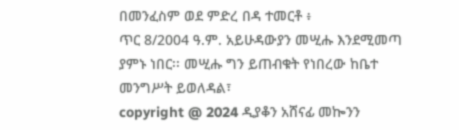በመንፈስም ወደ ምድረ በዳ ተመርቶ ፥
ጥር 8/2004 ዓ.ም. አይሁዳውያን መሢሑ እንደሚመጣ ያምኑ ነበር፡፡ መሢሑ ግን ይጠብቁት የነበረው ከቤተ መንግሥት ይወለዳል፣
copyright @ 2024 ዲያቆን አሸናፊ መኰንን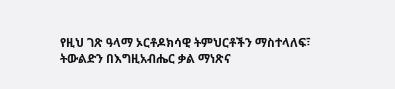የዚህ ገጽ ዓላማ ኦርቶዶክሳዊ ትምህርቶችን ማስተላለፍ፣ ትውልድን በእግዚአብሔር ቃል ማነጽና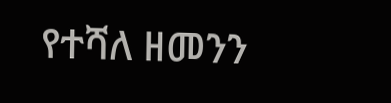የተሻለ ዘመንን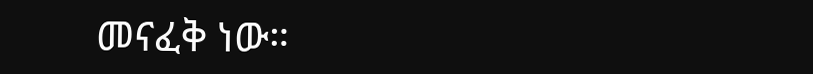መናፈቅ ነው።